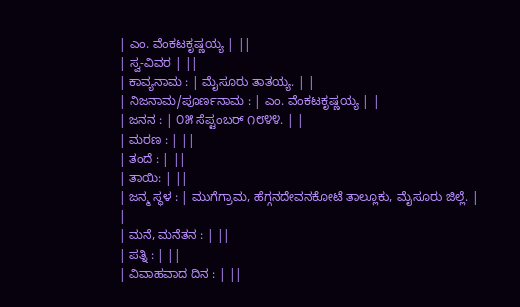| ಎಂ. ವೆಂಕಟಕೃಷ್ಣಯ್ಯ | ||
| ಸ್ವ-ವಿವರ | ||
| ಕಾವ್ಯನಾಮ : | ಮೈಸೂರು ತಾತಯ್ಯ. | |
| ನಿಜನಾಮ/ಪೂರ್ಣನಾಮ : | ಎಂ. ವೆಂಕಟಕೃಷ್ಣಯ್ಯ | |
| ಜನನ : | ೦೫ ಸೆಪ್ಟಂಬರ್ ೧೮೪೪. | |
| ಮರಣ : | ||
| ತಂದೆ : | ||
| ತಾಯಿ: | ||
| ಜನ್ಮ ಸ್ಥಳ : | ಮುಗೆಗ್ರಾಮ, ಹೆಗ್ಗನದೇವನಕೋಟೆ ತಾಲ್ಲೂಕು, ಮೈಸೂರು ಜಿಲ್ಲೆ. | |
| ಮನೆ, ಮನೆತನ : | ||
| ಪತ್ನಿ : | ||
| ವಿವಾಹವಾದ ದಿನ : | ||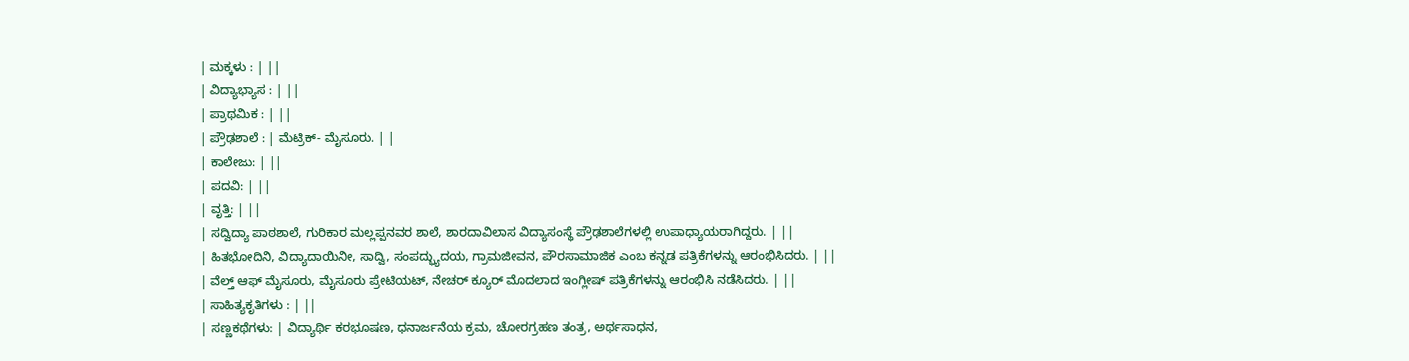| ಮಕ್ಕಳು : | ||
| ವಿದ್ಯಾಭ್ಯಾಸ : | ||
| ಪ್ರಾಥಮಿಕ : | ||
| ಪ್ರೌಢಶಾಲೆ : | ಮೆಟ್ರಿಕ್- ಮೈಸೂರು. | |
| ಕಾಲೇಜು: | ||
| ಪದವಿ: | ||
| ವೃತ್ತಿ: | ||
| ಸದ್ವಿದ್ಯಾ ಪಾಠಶಾಲೆ, ಗುರಿಕಾರ ಮಲ್ಲಪ್ಪನವರ ಶಾಲೆ, ಶಾರದಾವಿಲಾಸ ವಿದ್ಯಾಸಂಸ್ಥೆ ಪ್ರೌಢಶಾಲೆಗಳಲ್ಲಿ ಉಪಾಧ್ಯಾಯರಾಗಿದ್ದರು. | ||
| ಹಿತಭೋದಿನಿ, ವಿದ್ಯಾದಾಯಿನೀ, ಸಾದ್ವಿ, ಸಂಪದ್ಭ್ಯುದಯ, ಗ್ರಾಮಜೀವನ, ಪೌರಸಾಮಾಜಿಕ ಎಂಬ ಕನ್ನಡ ಪತ್ರಿಕೆಗಳನ್ನು ಆರಂಭಿಸಿದರು. | ||
| ವೆಲ್ತ್ ಆಫ್ ಮೈಸೂರು, ಮೈಸೂರು ಪ್ರೇಟಿಯಟ್, ನೇಚರ್ ಕ್ಯೂರ್ ಮೊದಲಾದ ಇಂಗ್ಲೀಷ್ ಪತ್ರಿಕೆಗಳನ್ನು ಆರಂಭಿಸಿ ನಡೆಸಿದರು. | ||
| ಸಾಹಿತ್ಯಕೃತಿಗಳು : | ||
| ಸಣ್ಣಕಥೆಗಳು: | ವಿದ್ಯಾರ್ಥಿ ಕರಭೂಷಣ, ಧನಾರ್ಜನೆಯ ಕ್ರಮ, ಚೋರಗ್ರಹಣ ತಂತ್ರ, ಅರ್ಥಸಾಧನ,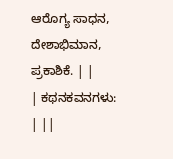ಆರೊಗ್ಯ ಸಾಧನ, ದೇಶಾಭಿಮಾನ, ಪ್ರಕಾಶಿಕೆ. | |
| ಕಥನಕವನಗಳು: | ||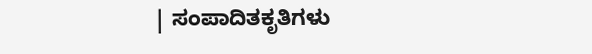| ಸಂಪಾದಿತಕೃತಿಗಳು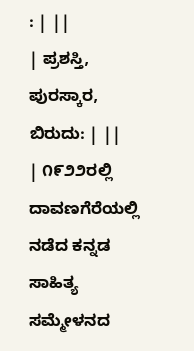: | ||
| ಪ್ರಶಸ್ತಿ, ಪುರಸ್ಕಾರ, ಬಿರುದು: | ||
| ೧೯೨೨ರಲ್ಲಿ ದಾವಣಗೆರೆಯಲ್ಲಿ ನಡೆದ ಕನ್ನಡ ಸಾಹಿತ್ಯ ಸಮ್ಮೇಳನದ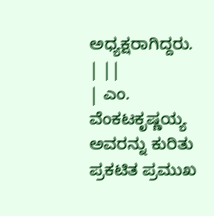ಅಧ್ಯಕ್ಷರಾಗಿದ್ದರು. | ||
| ಎಂ. ವೆಂಕಟಕೃಷ್ಣಯ್ಯ ಅವರನ್ನು ಕುರಿತು ಪ್ರಕಟಿತ ಪ್ರಮುಖ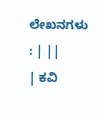ಲೇಖನಗಳು : | ||
| ಕವಿ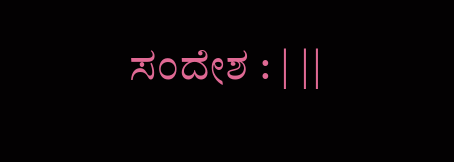ಸಂದೇಶ : | ||